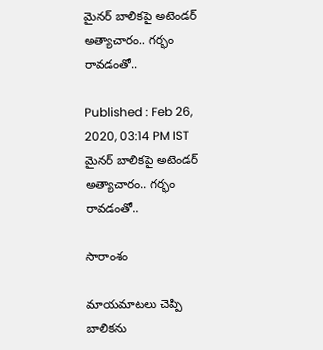మైనర్ బాలికపై అటెండర్ అత్యాచారం.. గర్భం రావడంతో..

Published : Feb 26, 2020, 03:14 PM IST
మైనర్ బాలికపై అటెండర్ అత్యాచారం.. గర్భం రావడంతో..

సారాంశం

మాయమాటలు చెప్పి బాలికను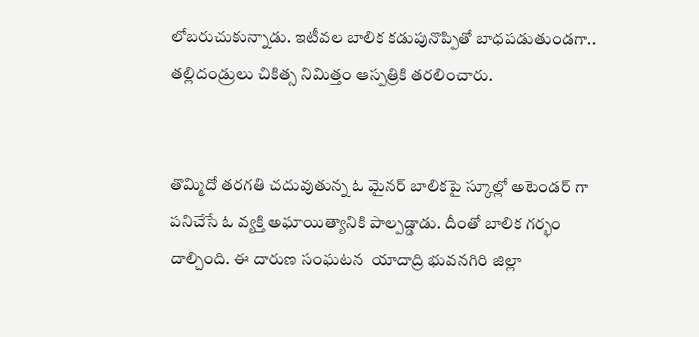లోబరుచుకున్నాడు. ఇటీవల బాలిక కడుపునొప్పితో బాధపడుతుండగా.. తల్లిదండ్రులు చికిత్స నిమిత్తం ఆస్పత్రికి తరలించారు.


తొమ్మిదో తరగతి చదువుతున్న ఓ మైనర్ బాలికపై స్కూల్లో అటెండర్ గా పనిచేసే ఓ వ్యక్తి అఘాయిత్యానికి పాల్పడ్డాడు. దీంతో బాలిక గర్భం దాల్చింది. ఈ దారుణ సంఘటన  యాదాద్రి భువనగిరి జిల్లా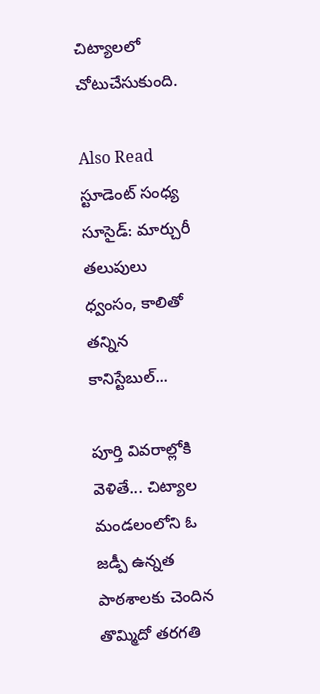చిట్యాలలో చోటుచేసుకుంది.

Also Read స్టూడెంట్ సంధ్య సూసైడ్: మార్చురీ తలుపులు ధ్వంసం, కాలితో తన్నిన కానిస్టేబుల్...

పూర్తి వివరాల్లోకి వెళితే... చిట్యాల మండలంలోని ఓ జడ్పీ ఉన్నత పాఠశాలకు చెందిన తొమ్మిదో తరగతి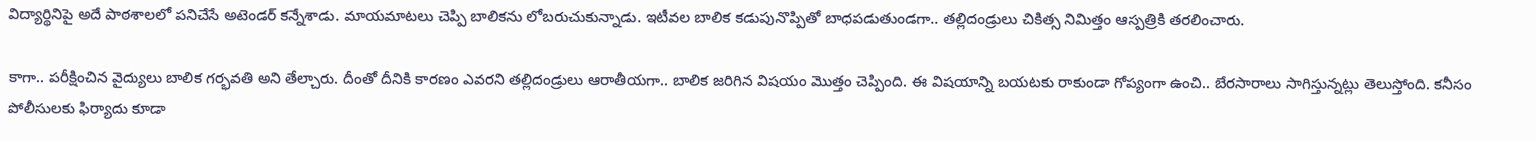విద్యార్థినిపై అదే పాఠశాలలో పనిచేసే అటెండర్ కన్నేశాడు. మాయమాటలు చెప్పి బాలికను లోబరుచుకున్నాడు. ఇటీవల బాలిక కడుపునొప్పితో బాధపడుతుండగా.. తల్లిదండ్రులు చికిత్స నిమిత్తం ఆస్పత్రికి తరలించారు.

కాగా.. పరీక్షించిన వైద్యులు బాలిక గర్భవతి అని తేల్చారు. దీంతో దీనికి కారణం ఎవరని తల్లిదండ్రులు ఆరాతీయగా.. బాలిక జరిగిన విషయం మొత్తం చెప్పింది. ఈ విషయాన్ని బయటకు రాకుండా గోప్యంగా ఉంచి.. బేరసారాలు సాగిస్తున్నట్లు తెలుస్తోంది. కనీసం పోలీసులకు ఫిర్యాదు కూడా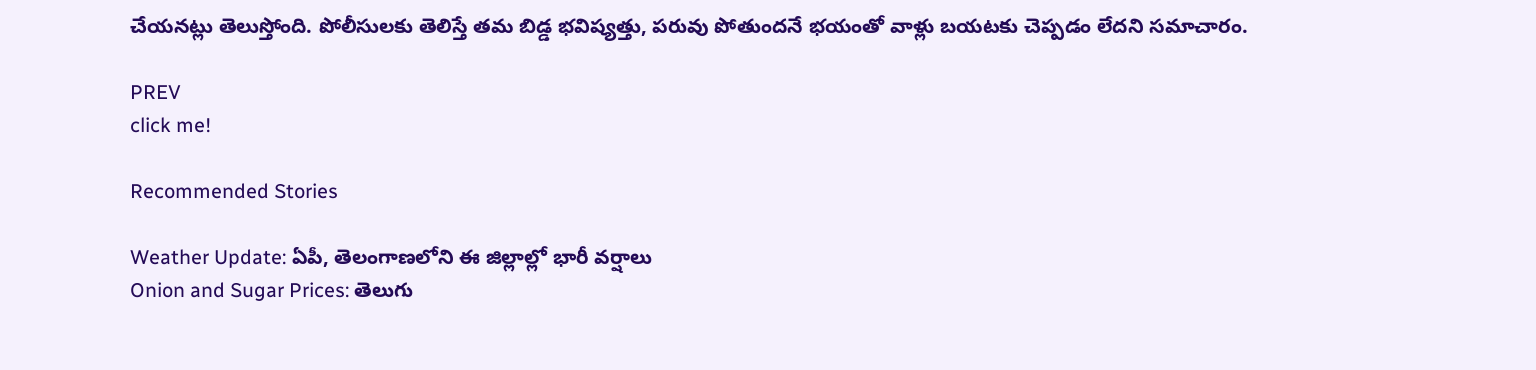చేయనట్లు తెలుస్తోంది. పోలీసులకు తెలిస్తే తమ బిడ్డ భవిష్యత్తు, పరువు పోతుందనే భయంతో వాళ్లు బయటకు చెప్పడం లేదని సమాచారం.

PREV
click me!

Recommended Stories

Weather Update: ఏపీ, తెలంగాణలోని ఈ జిల్లాల్లో భారీ వర్షాలు
Onion and Sugar Prices: తెలుగు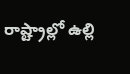రాష్ట్రాల్లో ఉల్లి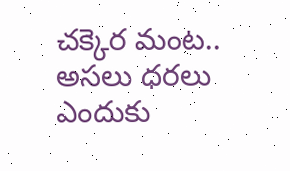చక్కెర మంట.. అసలు ధరలు ఎందుకు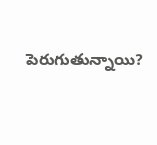పెరుగుతున్నాయి?